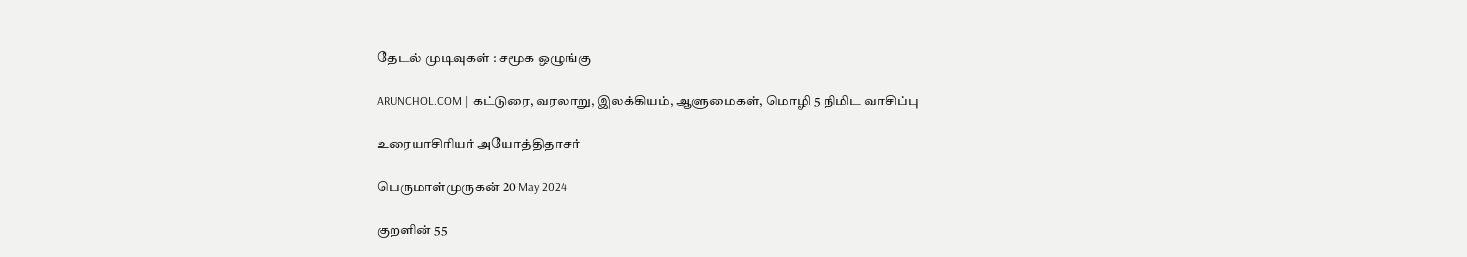தேடல் முடிவுகள் : சமூக ஒழுங்கு

ARUNCHOL.COM | கட்டுரை, வரலாறு, இலக்கியம், ஆளுமைகள், மொழி 5 நிமிட வாசிப்பு

உரையாசிரியர் அயோத்திதாசர்

பெருமாள்முருகன் 20 May 2024

குறளின் 55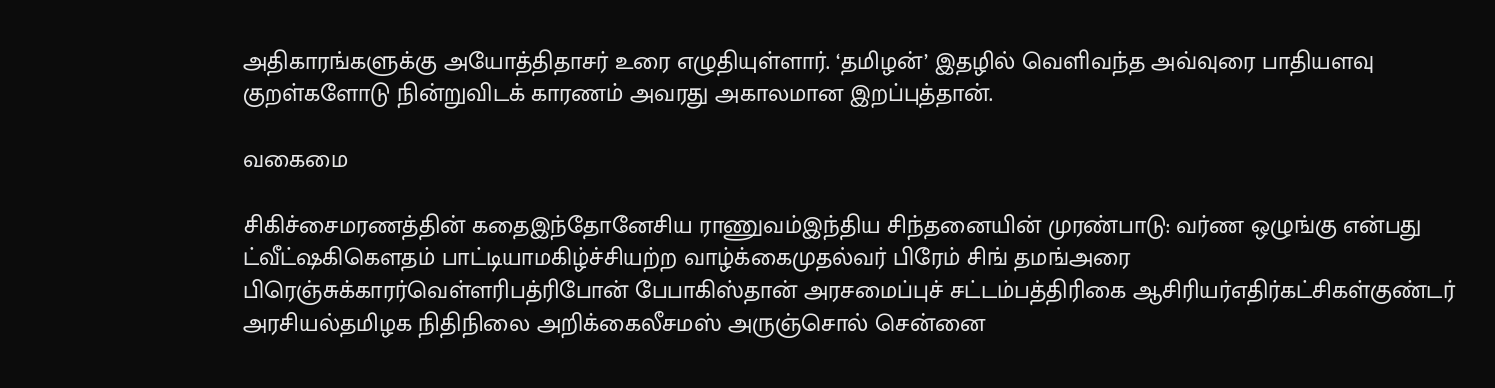அதிகாரங்களுக்கு அயோத்திதாசர் உரை எழுதியுள்ளார். ‘தமிழன்’ இதழில் வெளிவந்த அவ்வுரை பாதியளவு குறள்களோடு நின்றுவிடக் காரணம் அவரது அகாலமான இறப்புத்தான்.

வகைமை

சிகிச்சைமரணத்தின் கதைஇந்தோனேசிய ராணுவம்இந்திய சிந்தனையின் முரண்பாடு: வர்ண ஒழுங்கு என்பது ட்வீட்ஷகிகௌதம் பாட்டியாமகிழ்ச்சியற்ற வாழ்க்கைமுதல்வர் பிரேம் சிங் தமங்அரை பிரெஞ்சுக்காரர்வெள்ளரிபத்ரிபோன் பேபாகிஸ்தான் அரசமைப்புச் சட்டம்பத்திரிகை ஆசிரியர்எதிர்கட்சிகள்குண்டர் அரசியல்தமிழக நிதிநிலை அறிக்கைலீசமஸ் அருஞ்சொல் சென்னை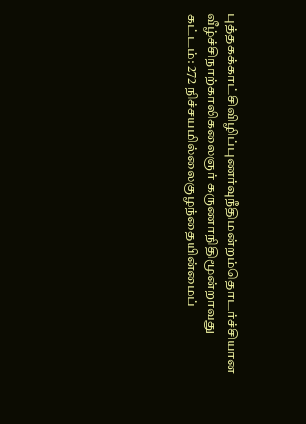புத்தகக்காட்சிவிழிப்புணர்வுநீதிமன்றம்தொடர்ச்சியான வீழ்ச்சிநாற்காலிகலைஞர் கருணாநிதிமூன்றாவது கட்டம்: 272 நிச்சயமில்லைகுழந்தையின்மைப்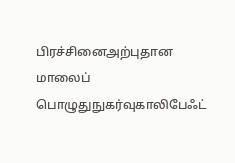பிரச்சினைஅற்புதான மாலைப் பொழுதுநுகர்வுகாலிபேஃட்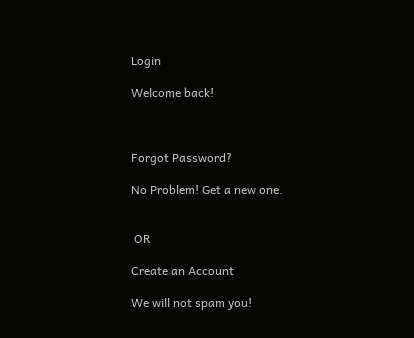Login

Welcome back!



Forgot Password?

No Problem! Get a new one.


 OR

Create an Account

We will not spam you!